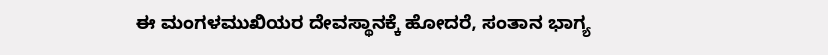ಈ ಮಂಗಳಮುಖಿಯರ ದೇವಸ್ಥಾನಕ್ಕೆ ಹೋದರೆ, ಸಂತಾನ ಭಾಗ್ಯ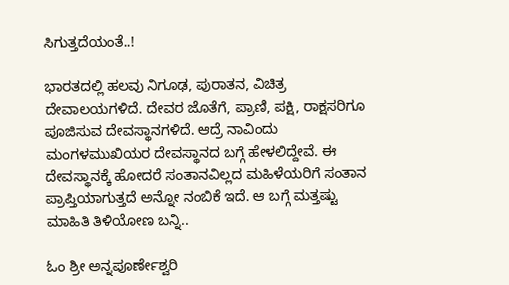ಸಿಗುತ್ತದೆಯಂತೆ..!

ಭಾರತದಲ್ಲಿ ಹಲವು ನಿಗೂಢ, ಪುರಾತನ, ವಿಚಿತ್ರ ದೇವಾಲಯಗಳಿದೆ. ದೇವರ ಜೊತೆಗೆ, ಪ್ರಾಣಿ, ಪಕ್ಷಿ, ರಾಕ್ಷಸರಿಗೂ ಪೂಜಿಸುವ ದೇವಸ್ಥಾನಗಳಿದೆ. ಆದ್ರೆ ನಾವಿಂದು ಮಂಗಳಮುಖಿಯರ ದೇವಸ್ಥಾನದ ಬಗ್ಗೆ ಹೇಳಲಿದ್ದೇವೆ. ಈ ದೇವಸ್ಥಾನಕ್ಕೆ ಹೋದರೆ ಸಂತಾನವಿಲ್ಲದ ಮಹಿಳೆಯರಿಗೆ ಸಂತಾನ ಪ್ರಾಪ್ತಿಯಾಗುತ್ತದೆ ಅನ್ನೋ ನಂಬಿಕೆ ಇದೆ. ಆ ಬಗ್ಗೆ ಮತ್ತಷ್ಟು ಮಾಹಿತಿ ತಿಳಿಯೋಣ ಬನ್ನಿ..

ಓಂ ಶ್ರೀ ಅನ್ನಪೂರ್ಣೇಶ್ವರಿ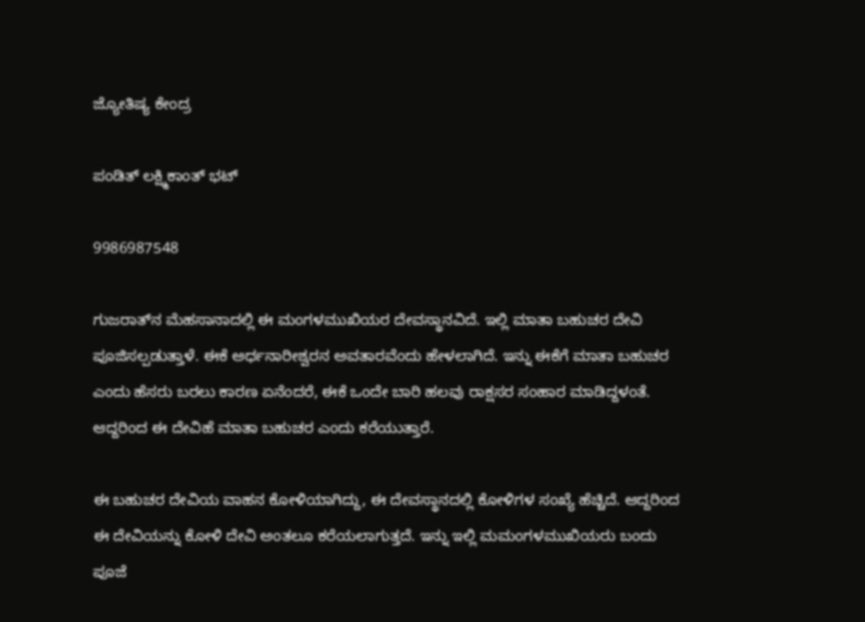ಜ್ಯೋತಿಷ್ಯ ಕೇಂದ್ರ

ಪಂಡಿತ್ ಲಕ್ಷ್ಮಿಕಾಂತ್ ಭಟ್

9986987548

ಗುಜರಾತ್‌ನ ಮೆಹಸಾನಾದಲ್ಲಿ ಈ ಮಂಗಳಮುಖಿಯರ ದೇವಸ್ಥಾನವಿದೆ. ಇಲ್ಲಿ ಮಾತಾ ಬಹುಚರ ದೇವಿ ಪೂಜಿಸಲ್ಪಡುತ್ತಾಳೆ. ಈಕೆ ಅರ್ಧನಾರೀಶ್ವರನ ಅವತಾರವೆಂದು ಹೇಳಲಾಗಿದೆ. ಇನ್ನು ಈಕೆಗೆ ಮಾತಾ ಬಹುಚರ ಎಂದು ಹೆಸರು ಬರಲು ಕಾರಣ ಏನೆಂದರೆ, ಈಕೆ ಒಂದೇ ಬಾರಿ ಹಲವು ರಾಕ್ಷಸರ ಸಂಹಾರ ಮಾಡಿದ್ದಳಂತೆ. ಆದ್ದರಿಂದ ಈ ದೇವಿಹೆ ಮಾತಾ ಬಹುಚರ ಎಂದು ಕರೆಯುತ್ತಾರೆ.

ಈ ಬಹುಚರ ದೇವಿಯ ವಾಹನ ಕೋಳಿಯಾಗಿದ್ದು, ಈ ದೇವಸ್ಥಾನದಲ್ಲಿ ಕೋಳಿಗಳ ಸಂಖ್ಯೆ ಹೆಚ್ಚಿದೆ. ಆದ್ದರಿಂದ ಈ ದೇವಿಯನ್ನು ಕೋಳಿ ದೇವಿ ಅಂತಲೂ ಕರೆಯಲಾಗುತ್ತದೆ. ಇನ್ನು ಇಲ್ಲಿ ಮಮಂಗಳಮುಖಿಯರು ಬಂದು ಪೂಜೆ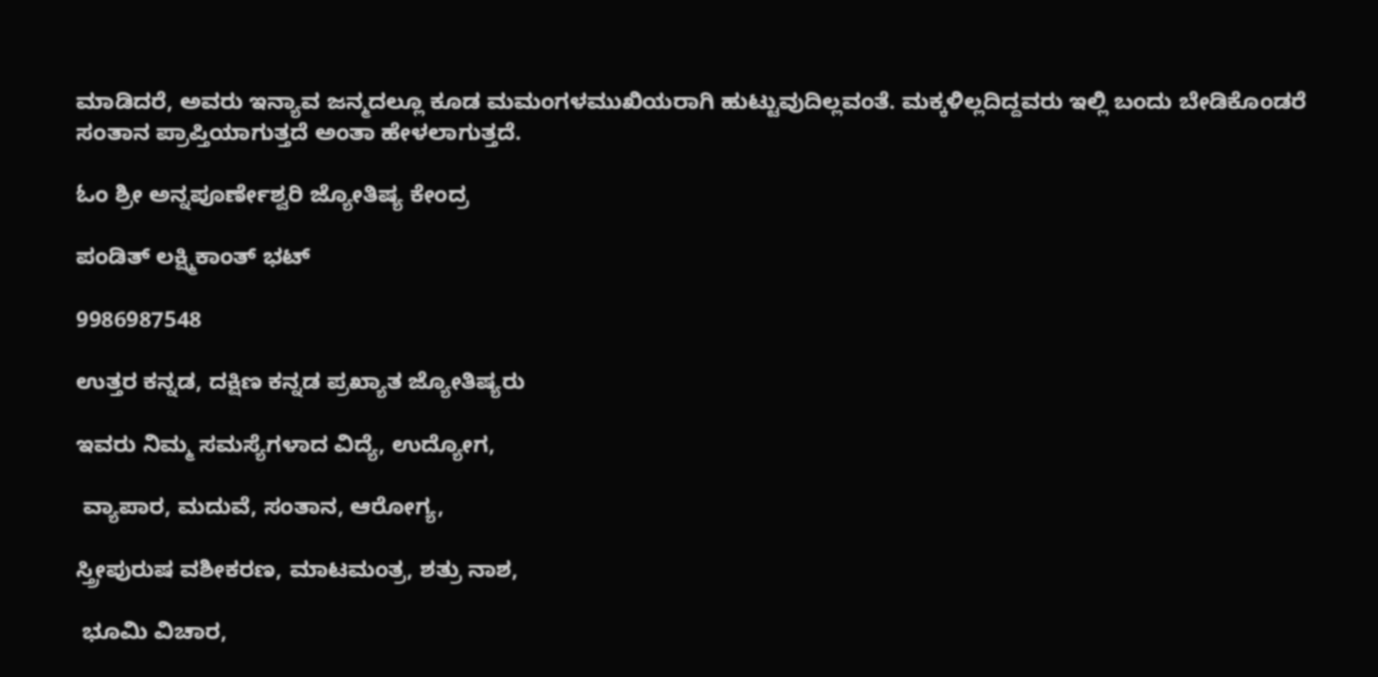ಮಾಡಿದರೆ, ಅವರು ಇನ್ಯಾವ ಜನ್ಮದಲ್ಲೂ ಕೂಡ ಮಮಂಗಳಮುಖಿಯರಾಗಿ ಹುಟ್ಟುವುದಿಲ್ಲವಂತೆ. ಮಕ್ಕಳಿಲ್ಲದಿದ್ದವರು ಇಲ್ಲಿ ಬಂದು ಬೇಡಿಕೊಂಡರೆ ಸಂತಾನ ಪ್ರಾಪ್ತಿಯಾಗುತ್ತದೆ ಅಂತಾ ಹೇಳಲಾಗುತ್ತದೆ.

ಓಂ ಶ್ರೀ ಅನ್ನಪೂರ್ಣೇಶ್ವರಿ ಜ್ಯೋತಿಷ್ಯ ಕೇಂದ್ರ

ಪಂಡಿತ್ ಲಕ್ಷ್ಮಿಕಾಂತ್ ಭಟ್

9986987548

ಉತ್ತರ ಕನ್ನಡ, ದಕ್ಷಿಣ ಕನ್ನಡ ಪ್ರಖ್ಯಾತ ಜ್ಯೋತಿಷ್ಯರು

ಇವರು ನಿಮ್ಮ ಸಮಸ್ಯೆಗಳಾದ ವಿದ್ಯೆ, ಉದ್ಯೋಗ,

 ವ್ಯಾಪಾರ, ಮದುವೆ, ಸಂತಾನ, ಆರೋಗ್ಯ,

ಸ್ತ್ರೀಪುರುಷ ವಶೀಕರಣ, ಮಾಟಮಂತ್ರ, ಶತ್ರು ನಾಶ,

 ಭೂಮಿ ವಿಚಾರ,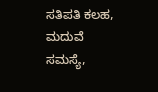ಸತಿಪತಿ ಕಲಹ, ಮದುವೆ ಸಮಸ್ಯೆ,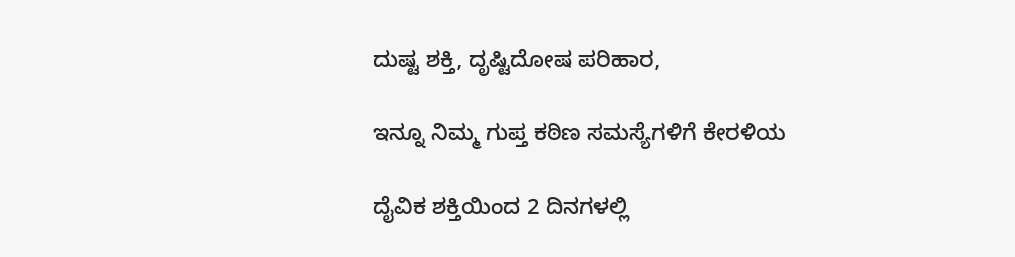ದುಷ್ಟ ಶಕ್ತಿ, ದೃಷ್ಟಿದೋಷ ಪರಿಹಾರ,

ಇನ್ನೂ ನಿಮ್ಮ ಗುಪ್ತ ಕಠಿಣ ಸಮಸ್ಯೆಗಳಿಗೆ ಕೇರಳಿಯ

ದೈವಿಕ ಶಕ್ತಿಯಿಂದ 2 ದಿನಗಳಲ್ಲಿ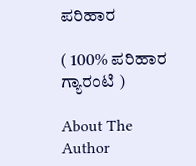ಪರಿಹಾರ

( 100% ಪರಿಹಾರ ಗ್ಯಾರಂಟಿ )

About The Author